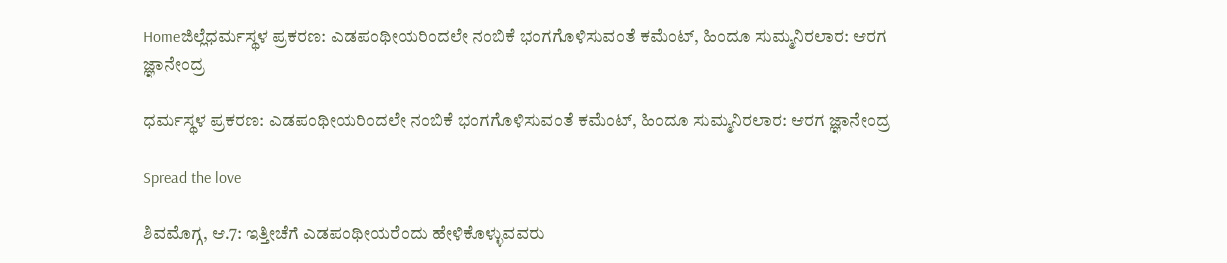Homeಜಿಲ್ಲೆಧರ್ಮಸ್ಥಳ ಪ್ರಕರಣ: ಎಡಪಂಥೀಯರಿಂದಲೇ ನಂಬಿಕೆ ಭಂಗಗೊಳಿಸುವಂತೆ ಕಮೆಂಟ್, ಹಿಂದೂ ಸುಮ್ಮನಿರಲಾರ: ಆರಗ ಜ್ಞಾನೇಂದ್ರ

ಧರ್ಮಸ್ಥಳ ಪ್ರಕರಣ: ಎಡಪಂಥೀಯರಿಂದಲೇ ನಂಬಿಕೆ ಭಂಗಗೊಳಿಸುವಂತೆ ಕಮೆಂಟ್, ಹಿಂದೂ ಸುಮ್ಮನಿರಲಾರ: ಆರಗ ಜ್ಞಾನೇಂದ್ರ

Spread the love

ಶಿವಮೊಗ್ಗ, ಆ.7: ಇತ್ತೀಚೆಗೆ ಎಡಪಂಥೀಯರೆಂದು ಹೇಳಿಕೊಳ್ಳುವವರು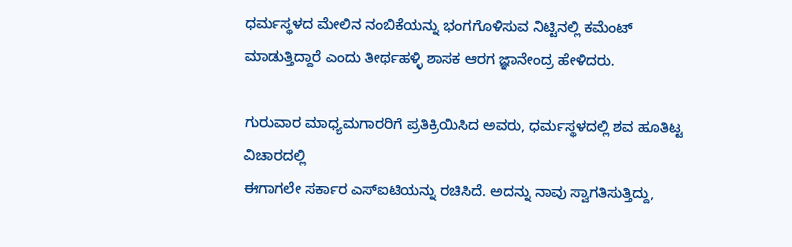ಧರ್ಮಸ್ಥಳದ ಮೇಲಿನ ನಂಬಿಕೆಯನ್ನು ಭಂಗಗೊಳಿಸುವ ನಿಟ್ಟಿನಲ್ಲಿ ಕಮೆಂಟ್ ಮಾಡುತ್ತಿದ್ದಾರೆ ಎಂದು ತೀರ್ಥಹಳ್ಳಿ ಶಾಸಕ ಆರಗ ಜ್ಞಾನೇಂದ್ರ ಹೇಳಿದರು.

ಗುರುವಾರ ಮಾಧ್ಯಮಗಾರರಿಗೆ ಪ್ರತಿಕ್ರಿಯಿಸಿದ ಅವರು, ಧರ್ಮಸ್ಥಳದಲ್ಲಿ ಶವ ಹೂತಿಟ್ಟ ವಿಚಾರದಲ್ಲಿ
ಈಗಾಗಲೇ ಸರ್ಕಾರ ಎಸ್ಐಟಿಯನ್ನು ರಚಿಸಿದೆ. ಅದನ್ನು ನಾವು ಸ್ವಾಗತಿಸುತ್ತಿದ್ದು,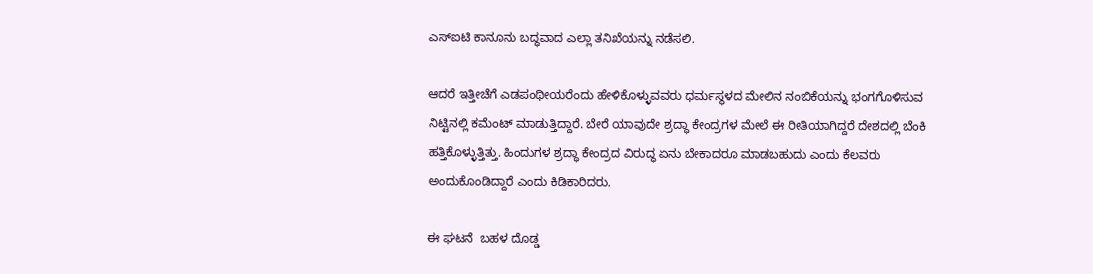ಎಸ್ಐಟಿ ಕಾನೂನು ಬದ್ಧವಾದ ಎಲ್ಲಾ ತನಿಖೆಯನ್ನು ನಡೆಸಲಿ.

ಆದರೆ ಇತ್ತೀಚೆಗೆ ಎಡಪಂಥೀಯರೆಂದು ಹೇಳಿಕೊಳ್ಳುವವರು ಧರ್ಮಸ್ಥಳದ ಮೇಲಿನ ನಂಬಿಕೆಯನ್ನು ಭಂಗಗೊಳಿಸುವ ನಿಟ್ಟಿನಲ್ಲಿ ಕಮೆಂಟ್ ಮಾಡುತ್ತಿದ್ದಾರೆ. ಬೇರೆ ಯಾವುದೇ ಶ್ರದ್ಧಾ ಕೇಂದ್ರಗಳ ಮೇಲೆ ಈ ರೀತಿಯಾಗಿದ್ದರೆ ದೇಶದಲ್ಲಿ ಬೆಂಕಿ ಹತ್ತಿಕೊಳ್ಳುತ್ತಿತ್ತು. ಹಿಂದುಗಳ ಶ್ರದ್ಧಾ ಕೇಂದ್ರದ ವಿರುದ್ಧ ಏನು ಬೇಕಾದರೂ ಮಾಡಬಹುದು ಎಂದು ಕೆಲವರು ಅಂದುಕೊಂಡಿದ್ದಾರೆ ಎಂದು ಕಿಡಿಕಾರಿದರು.

ಈ ಘಟನೆ  ಬಹಳ ದೊಡ್ಡ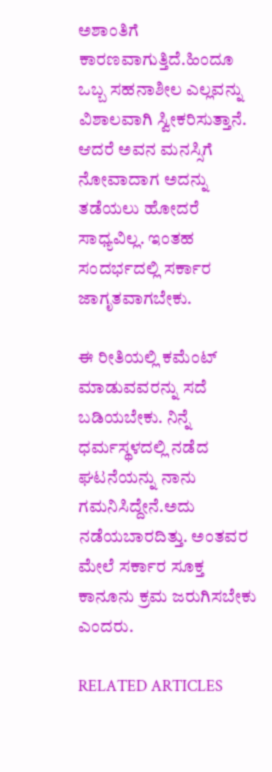ಅಶಾಂತಿಗೆ ಕಾರಣವಾಗುತ್ತಿದೆ.ಹಿಂದೂ ಒಬ್ಬ ಸಹನಾಶೀಲ ಎಲ್ಲವನ್ನು ವಿಶಾಲವಾಗಿ ಸ್ವೀಕರಿಸುತ್ತಾನೆ. ಆದರೆ ಅವನ ಮನಸ್ಸಿಗೆ ನೋವಾದಾಗ ಅದನ್ನು ತಡೆಯಲು ಹೋದರೆ ಸಾಧ್ಯವಿಲ್ಲ. ಇಂತಹ ಸಂದರ್ಭದಲ್ಲಿ ಸರ್ಕಾರ ಜಾಗೃತವಾಗಬೇಕು.

ಈ ರೀತಿಯಲ್ಲಿ ಕಮೆಂಟ್ ಮಾಡುವವರನ್ನು ಸದೆ ಬಡಿಯಬೇಕು. ನಿನ್ನೆ ಧರ್ಮಸ್ಥಳದಲ್ಲಿ ನಡೆದ ಘಟನೆಯನ್ನು ನಾನು ಗಮನಿಸಿದ್ದೇನೆ.ಅದು ನಡೆಯಬಾರದಿತ್ತು. ಅಂತವರ ಮೇಲೆ ಸರ್ಕಾರ ಸೂಕ್ತ ಕಾನೂನು ಕ್ರಮ ಜರುಗಿಸಬೇಕು ಎಂದರು.

RELATED ARTICLES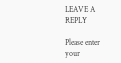LEAVE A REPLY

Please enter your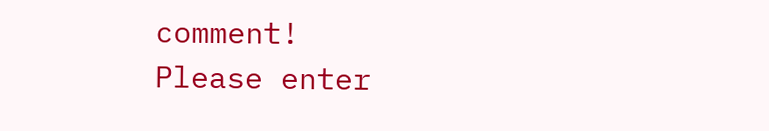comment!
Please enter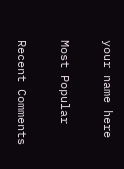your name here

Most Popular

Recent Comments